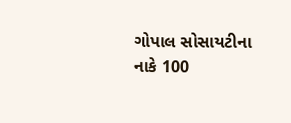ગોપાલ સોસાયટીના નાકે 100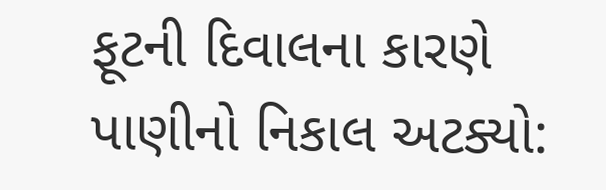ફૂટની દિવાલના કારણે પાણીનો નિકાલ અટક્યો: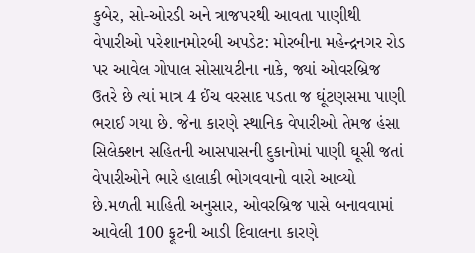કુબેર, સો-ઓરડી અને ત્રાજપરથી આવતા પાણીથી વેપારીઓ પરેશાનમોરબી અપડેટ: મોરબીના મહેન્દ્રનગર રોડ પર આવેલ ગોપાલ સોસાયટીના નાકે, જ્યાં ઓવરબ્રિજ ઉતરે છે ત્યાં માત્ર 4 ઈંચ વરસાદ પડતા જ ઘૂંટણસમા પાણી ભરાઈ ગયા છે. જેના કારણે સ્થાનિક વેપારીઓ તેમજ હંસા સિલેક્શન સહિતની આસપાસની દુકાનોમાં પાણી ઘૂસી જતાં વેપારીઓને ભારે હાલાકી ભોગવવાનો વારો આવ્યો છે.મળતી માહિતી અનુસાર, ઓવરબ્રિજ પાસે બનાવવામાં આવેલી 100 ફૂટની આડી દિવાલના કારણે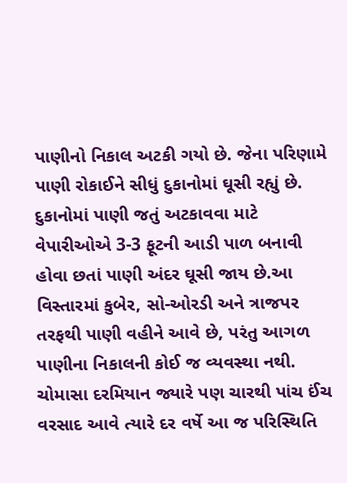પાણીનો નિકાલ અટકી ગયો છે. જેના પરિણામે પાણી રોકાઈને સીધું દુકાનોમાં ઘૂસી રહ્યું છે. દુકાનોમાં પાણી જતું અટકાવવા માટે વેપારીઓએ 3-3 ફૂટની આડી પાળ બનાવી હોવા છતાં પાણી અંદર ઘૂસી જાય છે.આ વિસ્તારમાં કુબેર, સો-ઓરડી અને ત્રાજપર તરફથી પાણી વહીને આવે છે, પરંતુ આગળ પાણીના નિકાલની કોઈ જ વ્યવસ્થા નથી. ચોમાસા દરમિયાન જ્યારે પણ ચારથી પાંચ ઈંચ વરસાદ આવે ત્યારે દર વર્ષે આ જ પરિસ્થિતિ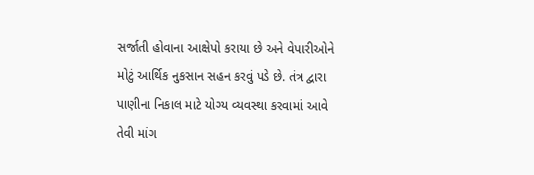સર્જાતી હોવાના આક્ષેપો કરાયા છે અને વેપારીઓને મોટું આર્થિક નુકસાન સહન કરવું પડે છે. તંત્ર દ્વારા પાણીના નિકાલ માટે યોગ્ય વ્યવસ્થા કરવામાં આવે તેવી માંગ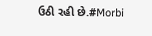ઉઠી રહી છે.#Morbi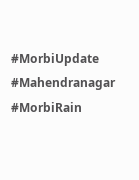#MorbiUpdate #Mahendranagar #MorbiRain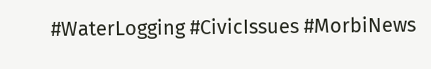#WaterLogging #CivicIssues #MorbiNews